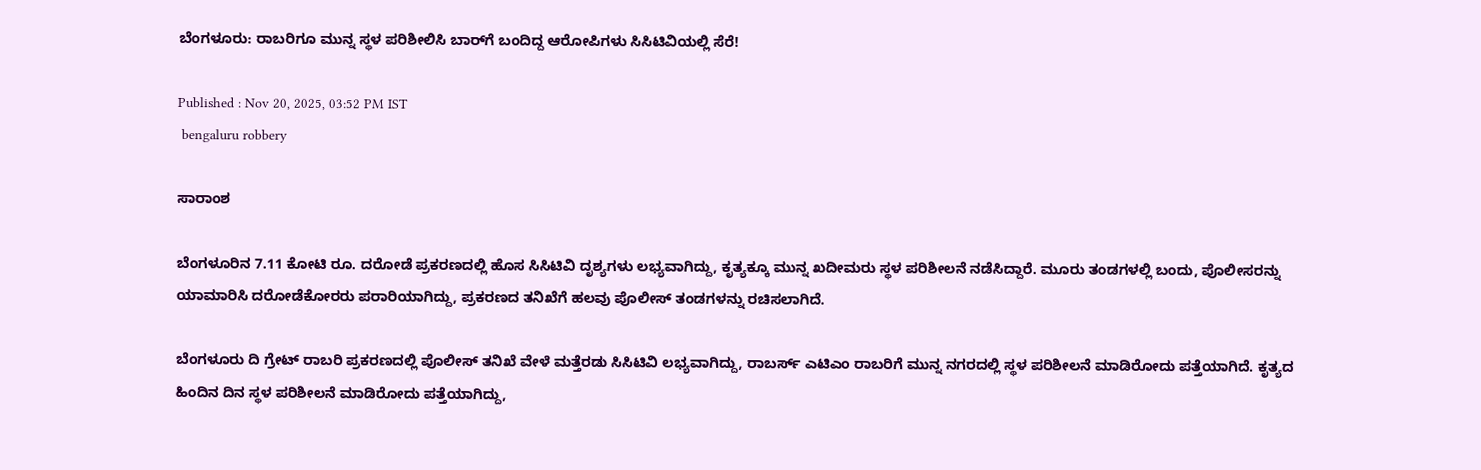ಬೆಂಗಳೂರು: ರಾಬರಿಗೂ ಮುನ್ನ ಸ್ಥಳ ಪರಿಶೀಲಿಸಿ ಬಾರ್‌ಗೆ ಬಂದಿದ್ದ ಆರೋಪಿಗಳು ಸಿಸಿಟಿವಿಯಲ್ಲಿ ಸೆರೆ!

Published : Nov 20, 2025, 03:52 PM IST
 bengaluru robbery

ಸಾರಾಂಶ

ಬೆಂಗಳೂರಿನ 7.11 ಕೋಟಿ ರೂ. ದರೋಡೆ ಪ್ರಕರಣದಲ್ಲಿ ಹೊಸ ಸಿಸಿಟಿವಿ ದೃಶ್ಯಗಳು ಲಭ್ಯವಾಗಿದ್ದು, ಕೃತ್ಯಕ್ಕೂ ಮುನ್ನ ಖದೀಮರು ಸ್ಥಳ ಪರಿಶೀಲನೆ ನಡೆಸಿದ್ದಾರೆ. ಮೂರು ತಂಡಗಳಲ್ಲಿ ಬಂದು, ಪೊಲೀಸರನ್ನು ಯಾಮಾರಿಸಿ ದರೋಡೆಕೋರರು ಪರಾರಿಯಾಗಿದ್ದು, ಪ್ರಕರಣದ ತನಿಖೆಗೆ ಹಲವು ಪೊಲೀಸ್ ತಂಡಗಳನ್ನು ರಚಿಸಲಾಗಿದೆ.

ಬೆಂಗಳೂರು ದಿ ಗ್ರೇಟ್ ರಾಬರಿ ಪ್ರಕರಣದಲ್ಲಿ ಪೊಲೀಸ್ ತನಿಖೆ ವೇಳೆ ಮತ್ತೆರಡು ಸಿಸಿಟಿವಿ ಲಭ್ಯವಾಗಿದ್ದು, ರಾಬರ್ಸ್ ಎಟಿಎಂ ರಾಬರಿಗೆ ಮುನ್ನ ನಗರದಲ್ಲಿ ಸ್ಥಳ ಪರಿಶೀಲನೆ ಮಾಡಿರೋದು ಪತ್ತೆಯಾಗಿದೆ. ಕೃತ್ಯದ ಹಿಂದಿನ ದಿನ ಸ್ಥಳ ಪರಿಶೀಲನೆ ಮಾಡಿರೋದು ಪತ್ತೆಯಾಗಿದ್ದು,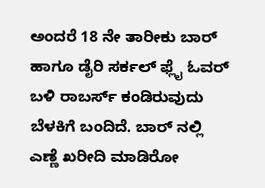ಅಂದರೆ 18 ನೇ ತಾರೀಕು ಬಾರ್ ಹಾಗೂ ಡೈರಿ ಸರ್ಕಲ್ ಫ್ಲೈ ಓವರ್ ಬಳಿ ರಾಬರ್ಸ್ ಕಂಡಿರುವುದು ಬೆಳಕಿಗೆ ಬಂದಿದೆ. ಬಾರ್ ನಲ್ಲಿ ಎಣ್ಣೆ ಖರೀದಿ ಮಾಡಿರೋ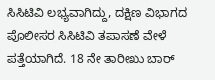ಸಿಸಿಟಿವಿ ಲಭ್ಯವಾಗಿದ್ದು, ದಕ್ಷಿಣ ವಿಭಾಗದ ಪೊಲೀಸರ ಸಿಸಿಟಿವಿ ತಪಾಸಣೆ ವೇಳೆ ಪತ್ತೆಯಾಗಿದೆ. 18 ನೇ ತಾರೀಖು ಬಾರ್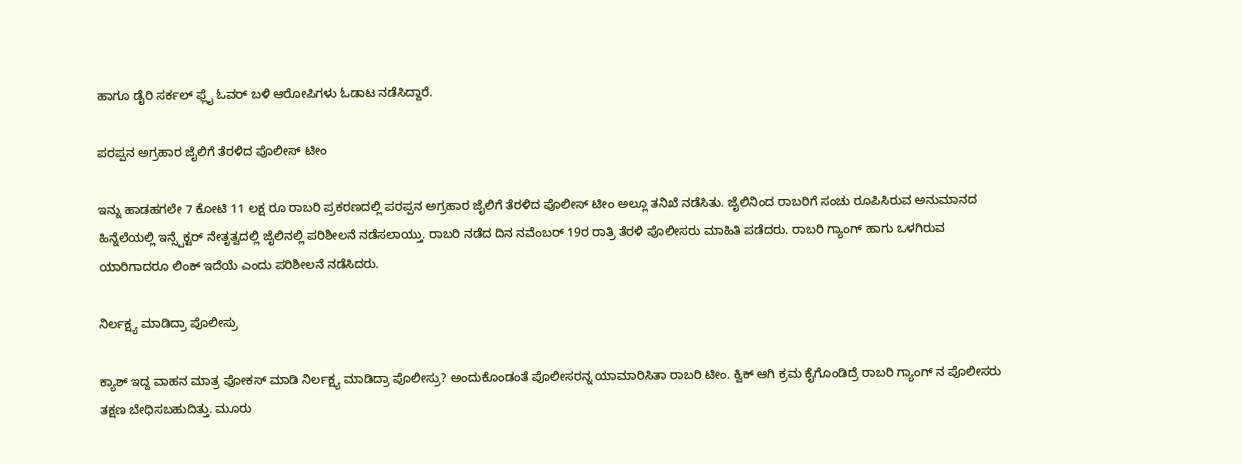ಹಾಗೂ ಡೈರಿ ಸರ್ಕಲ್ ಫ್ಲೈ ಓವರ್ ಬಳಿ ಆರೋಪಿಗಳು ಓಡಾಟ ನಡೆಸಿದ್ದಾರೆ.

ಪರಪ್ಪನ ಅಗ್ರಹಾರ ಜೈಲಿಗೆ ತೆರಳಿದ ಪೊಲೀಸ್ ಟೀಂ

ಇನ್ನು ಹಾಡಹಗಲೇ 7 ಕೋಟಿ 11 ಲಕ್ಷ ರೂ ರಾಬರಿ ಪ್ರಕರಣದಲ್ಲಿ ಪರಪ್ಪನ ಅಗ್ರಹಾರ ಜೈಲಿಗೆ ತೆರಳಿದ ಪೊಲೀಸ್ ಟೀಂ ಅಲ್ಲೂ ತನಿಖೆ ನಡೆಸಿತು. ಜೈಲಿನಿಂದ ರಾಬರಿಗೆ ಸಂಚು ರೂಪಿಸಿರುವ ಅನುಮಾನದ ಹಿನ್ನೆಲೆಯಲ್ಲಿ ಇನ್ಸ್ಪೆಕ್ಟರ್ ನೇತೃತ್ವದಲ್ಲಿ ಜೈಲಿನಲ್ಲಿ ಪರಿಶೀಲನೆ ನಡೆಸಲಾಯ್ತು. ರಾಬರಿ ನಡೆದ ದಿನ ನವೆಂಬರ್ 19ರ ರಾತ್ರಿ ತೆರಳಿ ಪೊಲೀಸರು ಮಾಹಿತಿ ಪಡೆದರು. ರಾಬರಿ ಗ್ಯಾಂಗ್ ಹಾಗು ಒಳಗಿರುವ ಯಾರಿಗಾದರೂ ಲಿಂಕ್ ಇದೆಯೆ ಎಂದು ಪರಿಶೀಲನೆ ನಡೆಸಿದರು.

ನಿರ್ಲಕ್ಷ್ಯ ಮಾಡಿದ್ರಾ ಪೊಲೀಸ್ರು

ಕ್ಯಾಶ್ ಇದ್ದ ವಾಹನ ಮಾತ್ರ ಫೋಕಸ್ ಮಾಡಿ ನಿರ್ಲಕ್ಷ್ಯ ಮಾಡಿದ್ರಾ ಪೊಲೀಸ್ರು‌‌? ಅಂದುಕೊಂಡಂತೆ ಪೊಲೀಸರನ್ನ ಯಾಮಾರಿಸಿತಾ ರಾಬರಿ ಟೀಂ. ಕ್ವಿಕ್ ಆಗಿ ಕ್ರಮ‌ ಕೈಗೊಂಡಿದ್ರೆ ರಾಬರಿ ಗ್ಯಾಂಗ್ ನ ಪೊಲೀಸರು ತಕ್ಷಣ ಬೇಧಿಸಬಹುದಿತ್ತು. ಮೂರು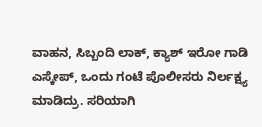ವಾಹನ, ಸಿಬ್ಬಂದಿ ಲಾಕ್, ಕ್ಯಾಶ್ ಇರೋ ಗಾಡಿ ಎಸ್ಕೇಪ್, ಒಂದು ಗಂಟೆ ಪೊಲೀಸರು ನಿರ್ಲಕ್ಷ್ಯ ಮಾಡಿದ್ರು. ಸರಿಯಾಗಿ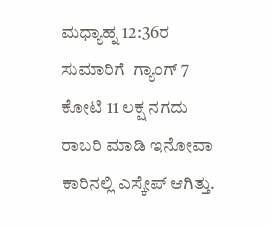ಮಧ್ಯಾಹ್ನ 12:36ರ ಸುಮಾರಿಗೆ  ಗ್ಯಾಂಗ್ 7 ಕೋಟಿ 11 ಲಕ್ಷ ನಗದು ರಾಬರಿ ಮಾಡಿ ಇನೋವಾ ಕಾರಿನಲ್ಲಿ ಎಸ್ಕೇಪ್ ಆಗಿತ್ತು.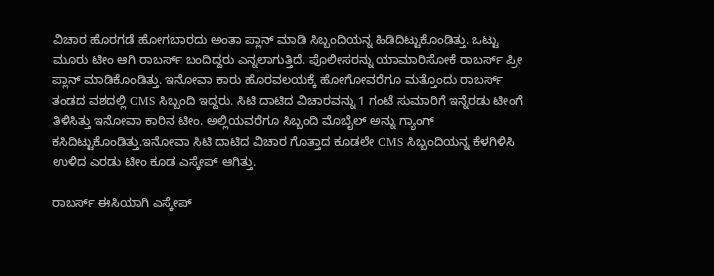ವಿಚಾರ ಹೊರಗಡೆ ಹೋಗಬಾರದು ಅಂತಾ ಪ್ಲಾನ್ ಮಾಡಿ ಸಿಬ್ಬಂದಿಯನ್ನ ಹಿಡಿದಿಟ್ಟುಕೊಂಡಿತ್ತು. ಒಟ್ಟು ಮೂರು ಟೀಂ‌ ಆಗಿ ರಾಬರ್ಸ್ ಬಂದಿದ್ದರು ಎನ್ನಲಾಗುತ್ತಿದೆ. ಪೊಲೀಸರನ್ನು ಯಾಮಾರಿಸೋಕೆ ರಾಬರ್ಸ್ ಪ್ರೀ ಪ್ಲಾನ್ ಮಾಡಿಕೊಂಡಿತ್ತು. ಇನೋವಾ ಕಾರು ಹೊರವಲಯಕ್ಕೆ ಹೋಗೋವರೆಗೂ ಮತ್ತೊಂದು ರಾಬರ್ಸ್ ತಂಡದ ವಶದಲ್ಲಿ CMS ಸಿಬ್ಬಂದಿ ಇದ್ದರು. ಸಿಟಿ ದಾಟಿದ ವಿಚಾರವನ್ನು 1 ಗಂಟೆ ಸುಮಾರಿಗೆ ಇನ್ನೆರಡು ಟೀಂಗೆ ತಿಳಿಸಿತ್ತು ಇನೋವಾ ಕಾರಿನ ಟೀಂ. ಅಲ್ಲಿಯವರೆಗೂ ಸಿಬ್ಬಂದಿ ಮೊಬೈಲ್ ಅನ್ನು ಗ್ಯಾಂಗ್ ಕಸಿದಿಟ್ಟುಕೊಂಡಿತ್ತು.ಇನೋವಾ ಸಿಟಿ ದಾಟಿದ ವಿಚಾರ ಗೊತ್ತಾದ ಕೂಡಲೇ CMS ಸಿಬ್ಬಂದಿಯನ್ನ ಕೆಳಗಿಳಿಸಿ ಉಳಿದ ಎರಡು ಟೀಂ ಕೂಡ ಎಸ್ಕೇಪ್ ಆಗಿತ್ತು.

ರಾಬರ್ಸ್ ಈಸಿಯಾಗಿ ಎಸ್ಕೇಪ್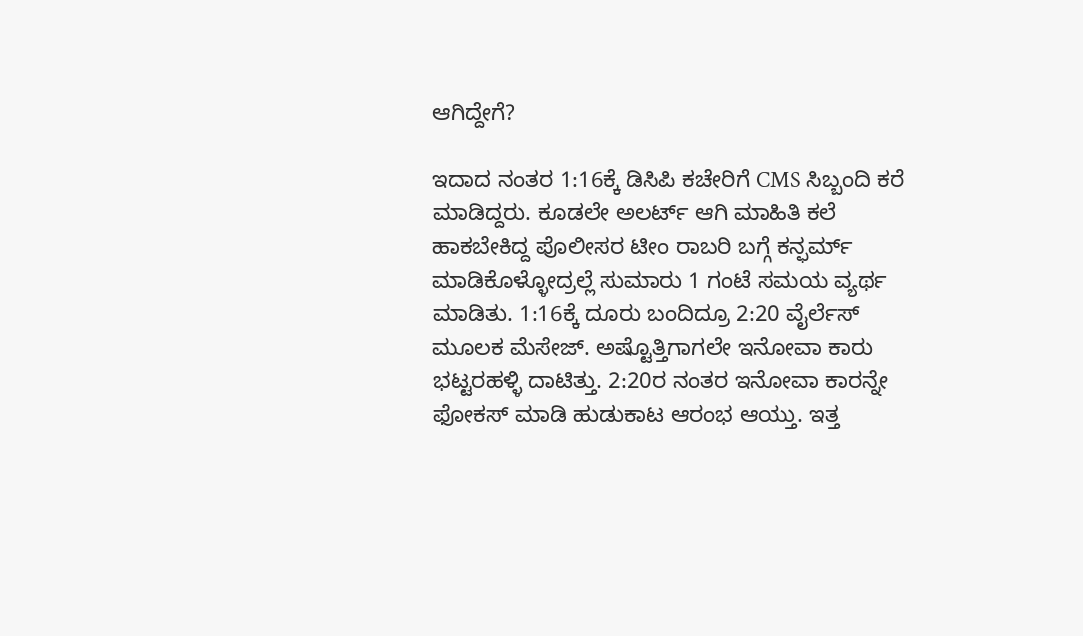ಆಗಿದ್ದೇಗೆ?

ಇದಾದ ನಂತರ 1:16ಕ್ಕೆ ಡಿಸಿಪಿ ಕಚೇರಿಗೆ CMS ಸಿಬ್ಬಂದಿ ಕರೆ ಮಾಡಿದ್ದರು. ಕೂಡಲೇ ಅಲರ್ಟ್ ಆಗಿ ಮಾಹಿತಿ ಕಲೆ ಹಾಕಬೇಕಿದ್ದ ಪೊಲೀಸರ ಟೀಂ ರಾಬರಿ ಬಗ್ಗೆ ಕನ್ಫರ್ಮ್ ಮಾಡಿಕೊಳ್ಳೋದ್ರಲ್ಲೆ ಸುಮಾರು 1 ಗಂಟೆ ಸಮಯ ವ್ಯರ್ಥ ಮಾಡಿತು. 1:16ಕ್ಕೆ ದೂರು ಬಂದಿದ್ರೂ 2:20 ವೈರ್ಲೆಸ್ ಮೂಲಕ ಮೆಸೇಜ್. ಅಷ್ಟೊತ್ತಿಗಾಗಲೇ ಇನೋವಾ ಕಾರು ಭಟ್ಟರಹಳ್ಳಿ ದಾಟಿತ್ತು. 2:20ರ ನಂತರ ಇನೋವಾ ಕಾರನ್ನೇ ಫೋಕಸ್ ಮಾಡಿ ಹುಡುಕಾಟ ಆರಂಭ ಆಯ್ತು. ಇತ್ತ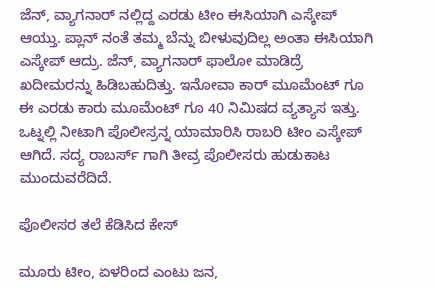ಜೆನ್, ವ್ಯಾಗನಾರ್ ನಲ್ಲಿದ್ದ ಎರಡು ಟೀಂ ಈಸಿಯಾಗಿ ಎಸ್ಕೇಪ್ ಆಯ್ತು. ಪ್ಲಾನ್ ನಂತೆ ತಮ್ಮ ಬೆನ್ನು ಬೀಳುವುದಿಲ್ಲ ಅಂತಾ ಈಸಿಯಾಗಿ ಎಸ್ಕೇಪ್ ಆದ್ರು. ಜೆನ್, ವ್ಯಾಗನಾರ್ ಫಾಲೋ ಮಾಡಿದ್ರೆ ಖದೀಮರನ್ನು ಹಿಡಿಬಹುದಿತ್ತು. ಇನೋವಾ ಕಾರ್ ಮೂಮೆಂಟ್ ಗೂ ಈ ಎರಡು ಕಾರು ಮೂಮೆಂಟ್ ಗೂ 40 ನಿಮಿಷದ ವ್ಯತ್ಯಾಸ ಇತ್ತು. ಒಟ್ನಲ್ಲಿ ನೀಟಾಗಿ ಪೊಲೀಸ್ರನ್ನ ಯಾಮಾರಿಸಿ ರಾಬರಿ ಟೀಂ ಎಸ್ಕೇಪ್ ಆಗಿದೆ. ಸದ್ಯ ರಾಬರ್ಸ್ ಗಾಗಿ ತೀವ್ರ ಪೊಲೀಸರು ಹುಡುಕಾಟ ಮುಂದುವರೆದಿದೆ.

ಪೊಲೀಸರ ತಲೆ ಕೆಡಿಸಿದ ಕೇಸ್

ಮೂರು ಟೀಂ, ಏಳರಿಂದ ಎಂಟು ಜನ,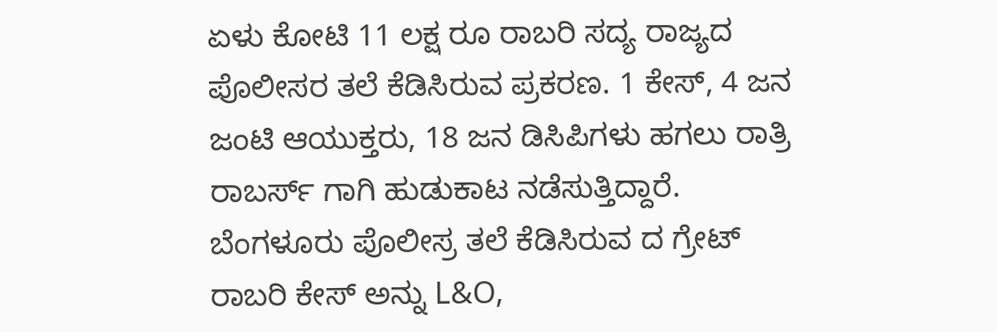ಏಳು ಕೋಟಿ 11 ಲಕ್ಷ ರೂ ರಾಬರಿ ಸದ್ಯ ರಾಜ್ಯದ ಪೊಲೀಸರ ತಲೆ ಕೆಡಿಸಿರುವ ಪ್ರಕರಣ. 1 ಕೇಸ್, 4 ಜನ ಜಂಟಿ ಆಯುಕ್ತರು, 18 ಜನ ಡಿಸಿಪಿಗಳು ಹಗಲು ರಾತ್ರಿ ರಾಬರ್ಸ್ ಗಾಗಿ ಹುಡುಕಾಟ ನಡೆಸುತ್ತಿದ್ದಾರೆ. ಬೆಂಗಳೂರು ಪೊಲೀಸ್ರ ತಲೆ ಕೆಡಿಸಿರುವ ದ ಗ್ರೇಟ್ ರಾಬರಿ ಕೇಸ್ ಅನ್ನು L&O,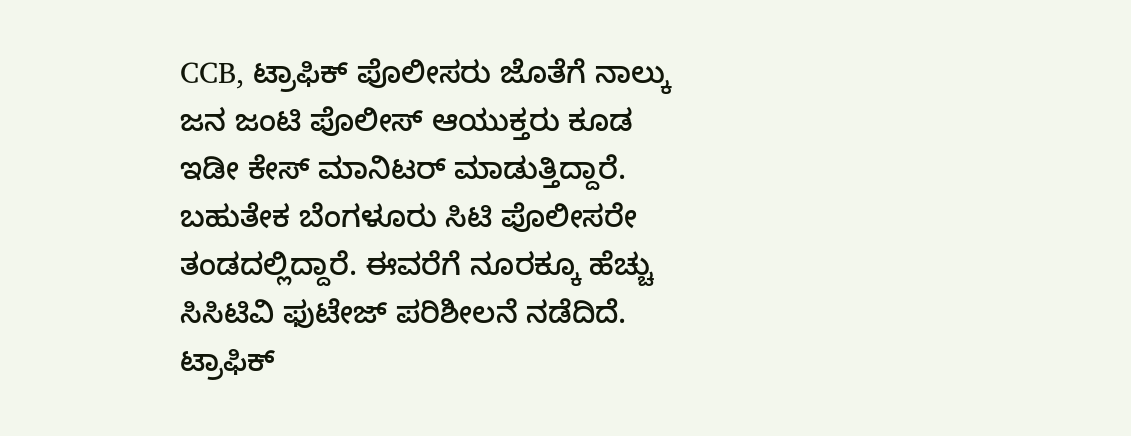CCB, ಟ್ರಾಫಿಕ್ ಪೊಲೀಸರು ಜೊತೆಗೆ ನಾಲ್ಕು ಜನ ಜಂಟಿ ಪೊಲೀಸ್ ಆಯುಕ್ತರು ಕೂಡ ಇಡೀ ಕೇಸ್ ಮಾನಿಟರ್ ಮಾಡುತ್ತಿದ್ದಾರೆ. ಬಹುತೇಕ ಬೆಂಗಳೂರು ಸಿಟಿ ಪೊಲೀಸರೇ ತಂಡದಲ್ಲಿದ್ದಾರೆ. ಈವರೆಗೆ ನೂರಕ್ಕೂ ಹೆಚ್ಚು ಸಿಸಿಟಿವಿ ಫುಟೇಜ್ ಪರಿಶೀಲನೆ ನಡೆದಿದೆ. ಟ್ರಾಫಿಕ್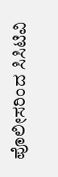ಪೊಲೀಸರಿಂದ ಸಿಸಿಟಿವಿ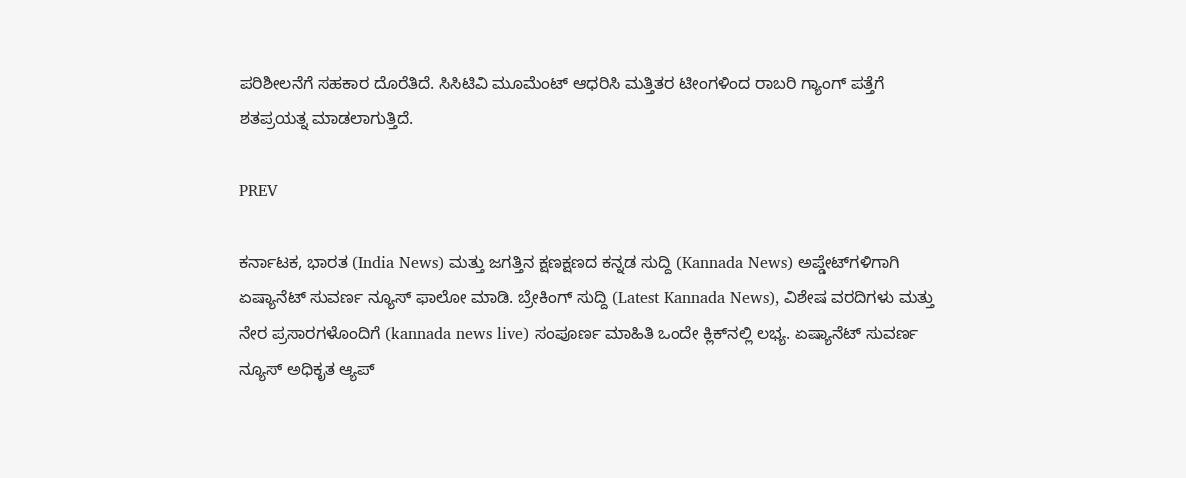ಪರಿಶೀಲನೆಗೆ ಸಹಕಾರ ದೊರೆತಿದೆ. ಸಿಸಿಟಿವಿ ಮೂಮೆಂಟ್ ಆಧರಿಸಿ ಮತ್ತಿತರ ಟೀಂಗಳಿಂದ ರಾಬರಿ ಗ್ಯಾಂಗ್ ಪತ್ತೆಗೆ ಶತಪ್ರಯತ್ನ ಮಾಡಲಾಗುತ್ತಿದೆ.

PREV

ಕರ್ನಾಟಕ, ಭಾರತ (India News) ಮತ್ತು ಜಗತ್ತಿನ ಕ್ಷಣಕ್ಷಣದ ಕನ್ನಡ ಸುದ್ದಿ (Kannada News) ಅಪ್ಡೇಟ್‌ಗಳಿಗಾಗಿ ಏಷ್ಯಾನೆಟ್ ಸುವರ್ಣ ನ್ಯೂಸ್‌ ಫಾಲೋ ಮಾಡಿ. ಬ್ರೇಕಿಂಗ್ ಸುದ್ದಿ (Latest Kannada News), ವಿಶೇಷ ವರದಿಗಳು ಮತ್ತು ನೇರ ಪ್ರಸಾರಗಳೊಂದಿಗೆ (kannada news live) ಸಂಪೂರ್ಣ ಮಾಹಿತಿ ಒಂದೇ ಕ್ಲಿಕ್‌ನಲ್ಲಿ ಲಭ್ಯ. ಏಷ್ಯಾನೆಟ್ ಸುವರ್ಣ ನ್ಯೂಸ್ ಅಧಿಕೃತ ಆ್ಯಪ್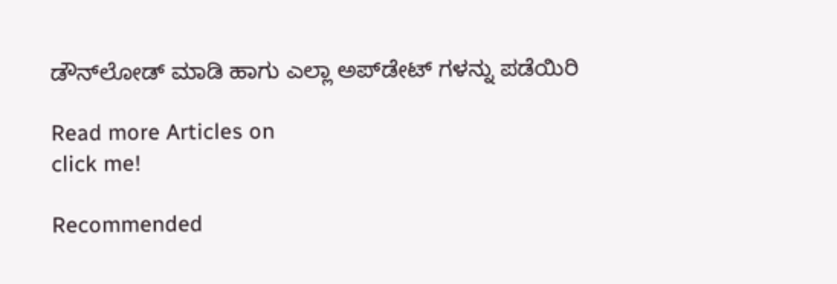ಡೌನ್‌ಲೋಡ್ ಮಾಡಿ ಹಾಗು ಎಲ್ಲಾ ಅಪ್‌ಡೇಟ್ ಗಳನ್ನು ಪಡೆಯಿರಿ

Read more Articles on
click me!

Recommended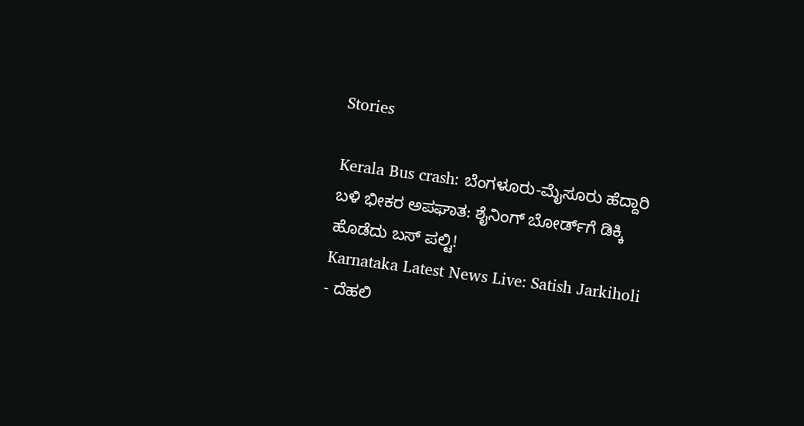Stories

Kerala Bus crash: ಬೆಂಗಳೂರು-ಮೈಸೂರು ಹೆದ್ದಾರಿ ಬಳಿ ಭೀಕರ ಅಪಘಾತ: ಶೈನಿಂಗ್ ಬೋರ್ಡ್‌ಗೆ ಡಿಕ್ಕಿ ಹೊಡೆದು ಬಸ್ ಪಲ್ಟಿ!
Karnataka Latest News Live: Satish Jarkiholi - ದೆಹಲಿ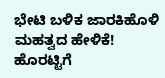ಭೇಟಿ ಬಳಿಕ ಜಾರಕಿಹೊಳಿ ಮಹತ್ವದ ಹೇಳಿಕೆ! ಹೊರಟ್ಟಿಗೆ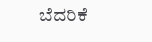ಬೆದರಿಕೆ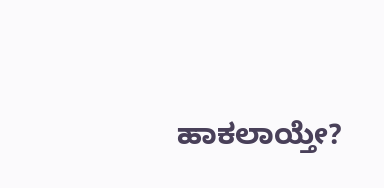ಹಾಕಲಾಯ್ತೇ?